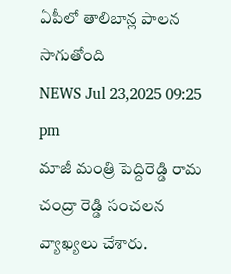ఏపీలో తాలిబాన్ల పాలన సాగుతోంది
NEWS Jul 23,2025 09:25 pm
మాజీ మంత్రి పెద్దిరెడ్డి రామ చంద్రా రెడ్డి సంచలన వ్యాఖ్యలు చేశారు.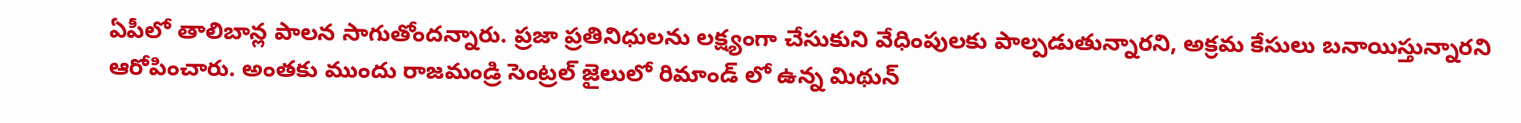ఏపీలో తాలిబాన్ల పాలన సాగుతోందన్నారు. ప్రజా ప్రతినిధులను లక్ష్యంగా చేసుకుని వేధింపులకు పాల్పడుతున్నారని, అక్రమ కేసులు బనాయిస్తున్నారని ఆరోపించారు. అంతకు ముందు రాజమండ్రి సెంట్రల్ జైలులో రిమాండ్ లో ఉన్న మిథున్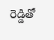రెడ్డితో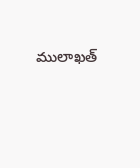ములాఖత్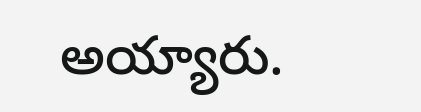అయ్యారు.